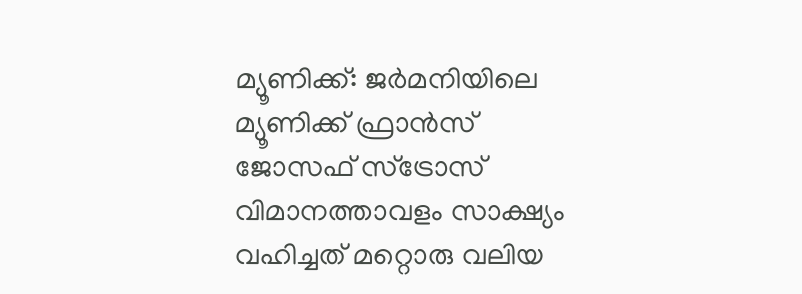മ്യൂണിക്ക്: ജർമനിയിലെ മ്യൂണിക്ക് ഫ്രാൻസ് ജോസഫ് സ്ട്രോസ് വിമാനത്താവളം സാക്ഷ്യം വഹിച്ചത് മറ്റൊരു വലിയ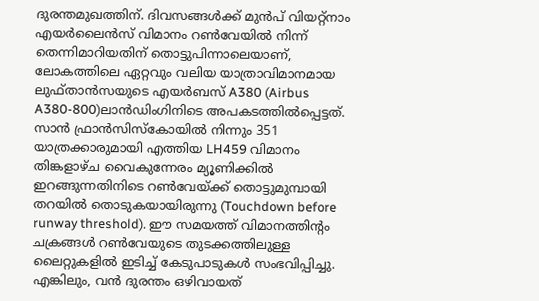ദുരന്തമുഖത്തിന്. ദിവസങ്ങൾക്ക് മുൻപ് വിയറ്റ്നാം എയർലൈൻസ് വിമാനം റൺവേയിൽ നിന്ന് തെന്നിമാറിയതിന് തൊട്ടുപിന്നാലെയാണ്, ലോകത്തിലെ ഏറ്റവും വലിയ യാത്രാവിമാനമായ ലുഫ്താൻസയുടെ എയർബസ് A380 (Airbus A380-800)ലാൻഡിംഗിനിടെ അപകടത്തിൽപ്പെട്ടത്.
സാൻ ഫ്രാൻസിസ്കോയിൽ നിന്നും 351 യാത്രക്കാരുമായി എത്തിയ LH459 വിമാനം തിങ്കളാഴ്ച വൈകുന്നേരം മ്യൂണിക്കിൽ ഇറങ്ങുന്നതിനിടെ റൺവേയ്ക്ക് തൊട്ടുമുമ്പായി തറയിൽ തൊടുകയായിരുന്നു (Touchdown before runway threshold). ഈ സമയത്ത് വിമാനത്തിന്റം ചക്രങ്ങൾ റൺവേയുടെ തുടക്കത്തിലുള്ള ലൈറ്റുകളിൽ ഇടിച്ച് കേടുപാടുകൾ സംഭവിപ്പിച്ചു. എങ്കിലും, വൻ ദുരന്തം ഒഴിവായത്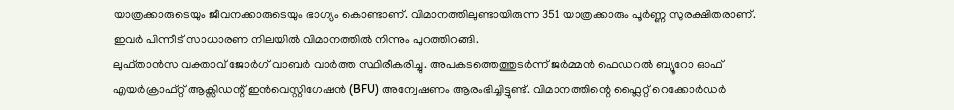യാത്രക്കാരുടെയും ജീവനക്കാരുടെയും ഭാഗ്യം കൊണ്ടാണ്. വിമാനത്തിലുണ്ടായിരുന്ന 351 യാത്രക്കാരും പൂർണ്ണ സുരക്ഷിതരാണ്. ഇവർ പിന്നീട് സാധാരണ നിലയിൽ വിമാനത്തിൽ നിന്നും പുറത്തിറങ്ങി.
ലുഫ്താൻസ വക്താവ് ജോർഗ് വാബർ വാർത്ത സ്ഥിരീകരിച്ചു. അപകടത്തെത്തുടർന്ന് ജർമ്മൻ ഫെഡറൽ ബ്യൂറോ ഓഫ് എയർക്രാഫ്റ്റ് ആക്സിഡന്റ് ഇൻവെസ്റ്റിഗേഷൻ (BFU) അന്വേഷണം ആരംഭിച്ചിട്ടുണ്ട്. വിമാനത്തിന്റെ ഫ്ലൈറ്റ് റെക്കോർഡർ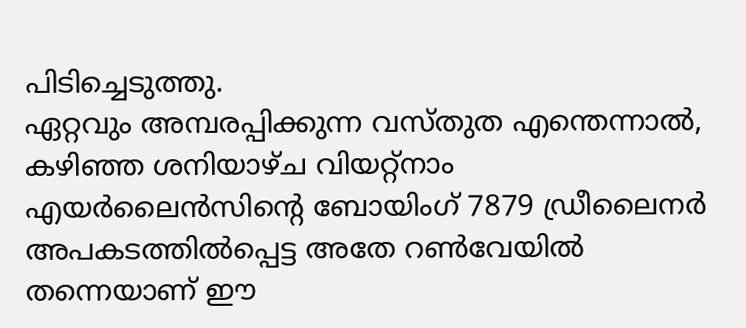പിടിച്ചെടുത്തു.
ഏറ്റവും അമ്പരപ്പിക്കുന്ന വസ്തുത എന്തെന്നാൽ, കഴിഞ്ഞ ശനിയാഴ്ച വിയറ്റ്നാം എയർലൈൻസിന്റെ ബോയിംഗ് 7879 ഡ്രീലൈനർ അപകടത്തിൽപ്പെട്ട അതേ റൺവേയിൽ തന്നെയാണ് ഈ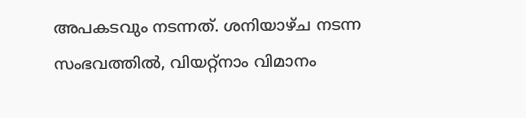അപകടവും നടന്നത്. ശനിയാഴ്ച നടന്ന സംഭവത്തിൽ, വിയറ്റ്നാം വിമാനം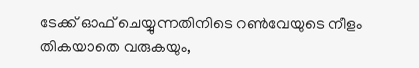ടേക്ക് ഓഫ് ചെയ്യുന്നതിനിടെ റൺവേയുടെ നീളം തികയാതെ വരുകയും,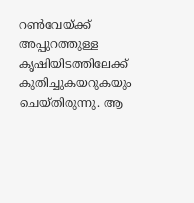റൺവേയ്ക്ക് അപ്പുറത്തുള്ള കൃഷിയിടത്തിലേക്ക് കുതിച്ചുകയറുകയും ചെയ്തിരുന്നു. ആ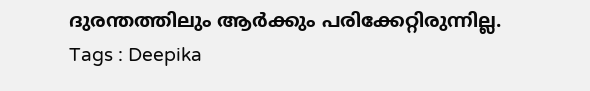ദുരന്തത്തിലും ആർക്കും പരിക്കേറ്റിരുന്നില്ല.
Tags : Deepika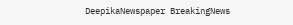DeepikaNewspaper BreakingNews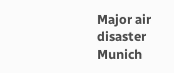Major air disaster Munich